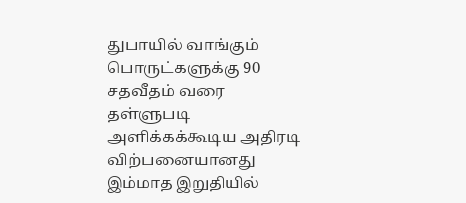துபாயில் வாங்கும் பொருட்களுக்கு 90 சதவீதம் வரை தள்ளுபடி அளிக்கக்கூடிய அதிரடி விற்பனையானது இம்மாத இறுதியில்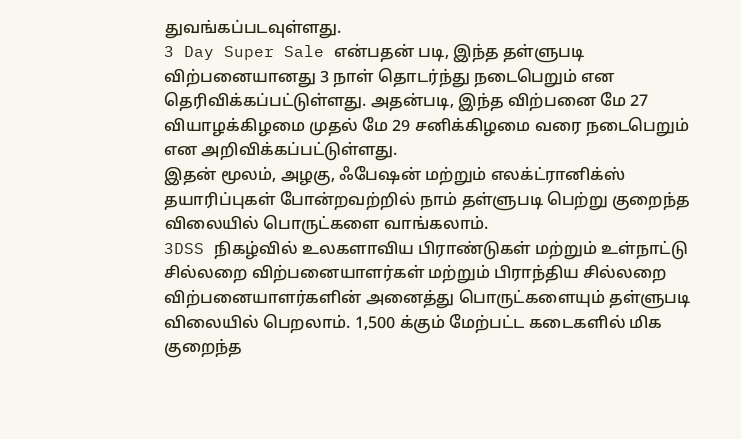துவங்கப்படவுள்ளது.
3 Day Super Sale என்பதன் படி, இந்த தள்ளுபடி விற்பனையானது 3 நாள் தொடர்ந்து நடைபெறும் என தெரிவிக்கப்பட்டுள்ளது. அதன்படி, இந்த விற்பனை மே 27 வியாழக்கிழமை முதல் மே 29 சனிக்கிழமை வரை நடைபெறும் என அறிவிக்கப்பட்டுள்ளது.
இதன் மூலம், அழகு, ஃபேஷன் மற்றும் எலக்ட்ரானிக்ஸ் தயாரிப்புகள் போன்றவற்றில் நாம் தள்ளுபடி பெற்று குறைந்த விலையில் பொருட்களை வாங்கலாம்.
3DSS நிகழ்வில் உலகளாவிய பிராண்டுகள் மற்றும் உள்நாட்டு சில்லறை விற்பனையாளர்கள் மற்றும் பிராந்திய சில்லறை விற்பனையாளர்களின் அனைத்து பொருட்களையும் தள்ளுபடி விலையில் பெறலாம். 1,500 க்கும் மேற்பட்ட கடைகளில் மிக குறைந்த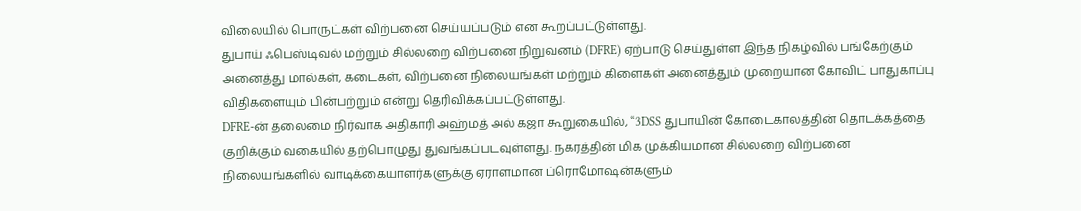விலையில் பொருட்கள் விற்பனை செய்யப்படும் என கூறப்பட்டுள்ளது.
துபாய் ஃபெஸ்டிவல் மற்றும் சில்லறை விற்பனை நிறுவனம் (DFRE) ஏற்பாடு செய்துள்ள இந்த நிகழ்வில் பங்கேற்கும் அனைத்து மால்கள், கடைகள், விற்பனை நிலையங்கள் மற்றும் கிளைகள் அனைத்தும் முறையான கோவிட் பாதுகாப்பு விதிகளையும் பின்பற்றும் என்று தெரிவிக்கப்பட்டுள்ளது.
DFRE-ன் தலைமை நிர்வாக அதிகாரி அஹ்மத் அல் கஜா கூறுகையில், “3DSS துபாயின் கோடைகாலத்தின் தொடக்கத்தை குறிக்கும் வகையில் தற்பொழுது துவங்கப்படவுள்ளது. நகரத்தின் மிக முக்கியமான சில்லறை விற்பனை நிலையங்களில் வாடிக்கையாளர்களுக்கு ஏராளமான ப்ரொமோஷன்களும்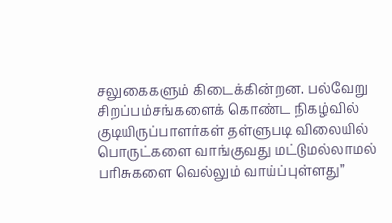சலுகைகளும் கிடைக்கின்றன. பல்வேறு சிறப்பம்சங்களைக் கொண்ட நிகழ்வில் குடியிருப்பாளர்கள் தள்ளுபடி விலையில் பொருட்களை வாங்குவது மட்டுமல்லாமல் பரிசுகளை வெல்லும் வாய்ப்புள்ளது”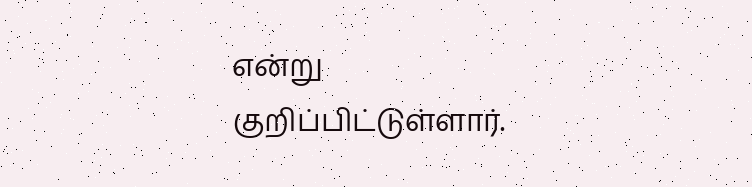என்று குறிப்பிட்டுள்ளார்.